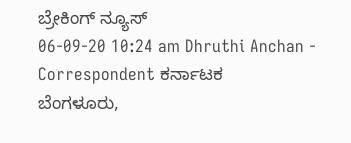ಬ್ರೇಕಿಂಗ್ ನ್ಯೂಸ್
06-09-20 10:24 am Dhruthi Anchan - Correspondent ಕರ್ನಾಟಕ
ಬೆಂಗಳೂರು,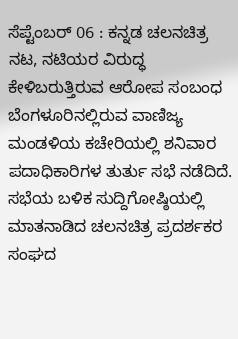ಸೆಪ್ಟೆಂಬರ್ 06 : ಕನ್ನಡ ಚಲನಚಿತ್ರ ನಟ, ನಟಿಯರ ವಿರುದ್ಧ ಕೇಳಿಬರುತ್ತಿರುವ ಆರೋಪ ಸಂಬಂಧ ಬೆಂಗಳೂರಿನಲ್ಲಿರುವ ವಾಣಿಜ್ಯ ಮಂಡಳಿಯ ಕಚೇರಿಯಲ್ಲಿ ಶನಿವಾರ ಪದಾಧಿಕಾರಿಗಳ ತುರ್ತು ಸಭೆ ನಡೆದಿದೆ.
ಸಭೆಯ ಬಳಿಕ ಸುದ್ದಿಗೋಷ್ಠಿಯಲ್ಲಿ ಮಾತನಾಡಿದ ಚಲನಚಿತ್ರ ಪ್ರದರ್ಶಕರ ಸಂಘದ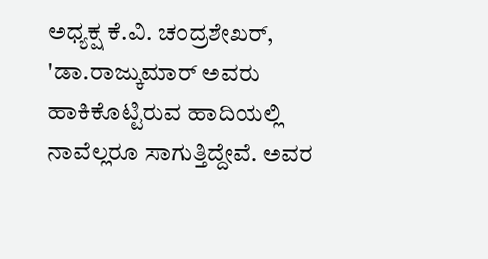ಅಧ್ಯಕ್ಷ ಕೆ.ವಿ. ಚಂದ್ರಶೇಖರ್, 'ಡಾ.ರಾಜ್ಕುಮಾರ್ ಅವರು ಹಾಕಿಕೊಟ್ಟಿರುವ ಹಾದಿಯಲ್ಲಿ ನಾವೆಲ್ಲರೂ ಸಾಗುತ್ತಿದ್ದೇವೆ. ಅವರ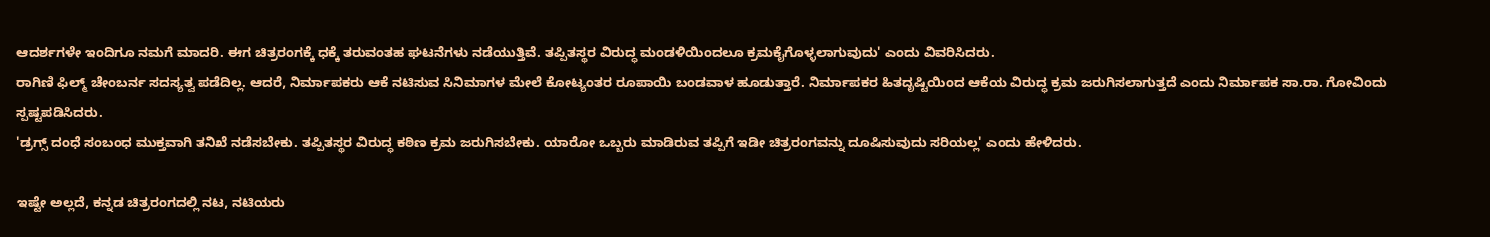ಆದರ್ಶಗಳೇ ಇಂದಿಗೂ ನಮಗೆ ಮಾದರಿ. ಈಗ ಚಿತ್ರರಂಗಕ್ಕೆ ಧಕ್ಕೆ ತರುವಂತಹ ಘಟನೆಗಳು ನಡೆಯುತ್ತಿವೆ. ತಪ್ಪಿತಸ್ಥರ ವಿರುದ್ಧ ಮಂಡಳಿಯಿಂದಲೂ ಕ್ರಮಕೈಗೊಳ್ಳಲಾಗುವುದು' ಎಂದು ವಿವರಿಸಿದರು.
ರಾಗಿಣಿ ಫಿಲ್ಮ್ ಚೇಂಬರ್ನ ಸದಸ್ಯತ್ವ ಪಡೆದಿಲ್ಲ. ಆದರೆ, ನಿರ್ಮಾಪಕರು ಆಕೆ ನಟಿಸುವ ಸಿನಿಮಾಗಳ ಮೇಲೆ ಕೋಟ್ಯಂತರ ರೂಪಾಯಿ ಬಂಡವಾಳ ಹೂಡುತ್ತಾರೆ. ನಿರ್ಮಾಪಕರ ಹಿತದೃಷ್ಟಿಯಿಂದ ಆಕೆಯ ವಿರುದ್ಧ ಕ್ರಮ ಜರುಗಿಸಲಾಗುತ್ತದೆ ಎಂದು ನಿರ್ಮಾಪಕ ಸಾ.ರಾ. ಗೋವಿಂದು ಸ್ಪಷ್ಟಪಡಿಸಿದರು.
'ಡ್ರಗ್ಸ್ ದಂಧೆ ಸಂಬಂಧ ಮುಕ್ತವಾಗಿ ತನಿಖೆ ನಡೆಸಬೇಕು. ತಪ್ಪಿತಸ್ಥರ ವಿರುದ್ಧ ಕಠಿಣ ಕ್ರಮ ಜರುಗಿಸಬೇಕು. ಯಾರೋ ಒಬ್ಬರು ಮಾಡಿರುವ ತಪ್ಪಿಗೆ ಇಡೀ ಚಿತ್ರರಂಗವನ್ನು ದೂಷಿಸುವುದು ಸರಿಯಲ್ಲ' ಎಂದು ಹೇಳಿದರು.

ಇಷ್ಟೇ ಅಲ್ಲದೆ, ಕನ್ನಡ ಚಿತ್ರರಂಗದಲ್ಲಿ ನಟ, ನಟಿಯರು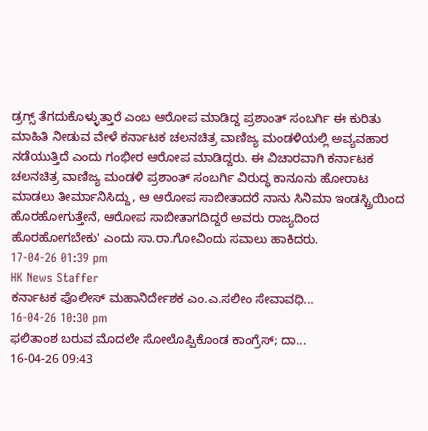ಡ್ರಗ್ಸ್ ತೆಗದುಕೊಳ್ಳುತ್ತಾರೆ ಎಂಬ ಆರೋಪ ಮಾಡಿದ್ದ ಪ್ರಶಾಂತ್ ಸಂಬರ್ಗಿ ಈ ಕುರಿತು ಮಾಹಿತಿ ನೀಡುವ ವೇಳೆ ಕರ್ನಾಟಕ ಚಲನಚಿತ್ರ ವಾಣಿಜ್ಯ ಮಂಡಳಿಯಲ್ಲಿ ಅವ್ಯವಹಾರ ನಡೆಯುತ್ತಿದೆ ಎಂದು ಗಂಭೀರ ಆರೋಪ ಮಾಡಿದ್ದರು. ಈ ವಿಚಾರವಾಗಿ ಕರ್ನಾಟಕ ಚಲನಚಿತ್ರ ವಾಣಿಜ್ಯ ಮಂಡಳಿ ಪ್ರಶಾಂತ್ ಸಂಬರ್ಗಿ ವಿರುದ್ಧ ಕಾನೂನು ಹೋರಾಟ ಮಾಡಲು ತೀರ್ಮಾನಿಸಿದ್ದು, ಆ ಆರೋಪ ಸಾಬೀತಾದರೆ ನಾನು ಸಿನಿಮಾ ಇಂಡಸ್ಟ್ರಿಯಿಂದ ಹೊರಹೋಗುತ್ತೇನೆ, ಆರೋಪ ಸಾಬೀತಾಗದಿದ್ದರೆ ಅವರು ರಾಜ್ಯದಿಂದ ಹೊರಹೋಗಬೇಕು' ಎಂದು ಸಾ.ರಾ.ಗೋವಿಂದು ಸವಾಲು ಹಾಕಿದರು.
17-04-26 01:39 pm
HK News Staffer
ಕರ್ನಾಟಕ ಪೊಲೀಸ್ ಮಹಾನಿರ್ದೇಶಕ ಎಂ.ಎ.ಸಲೀಂ ಸೇವಾವಧಿ...
16-04-26 10:30 pm
ಫಲಿತಾಂಶ ಬರುವ ಮೊದಲೇ ಸೋಲೊಪ್ಪಿಕೊಂಡ ಕಾಂಗ್ರೆಸ್; ದಾ...
16-04-26 09:43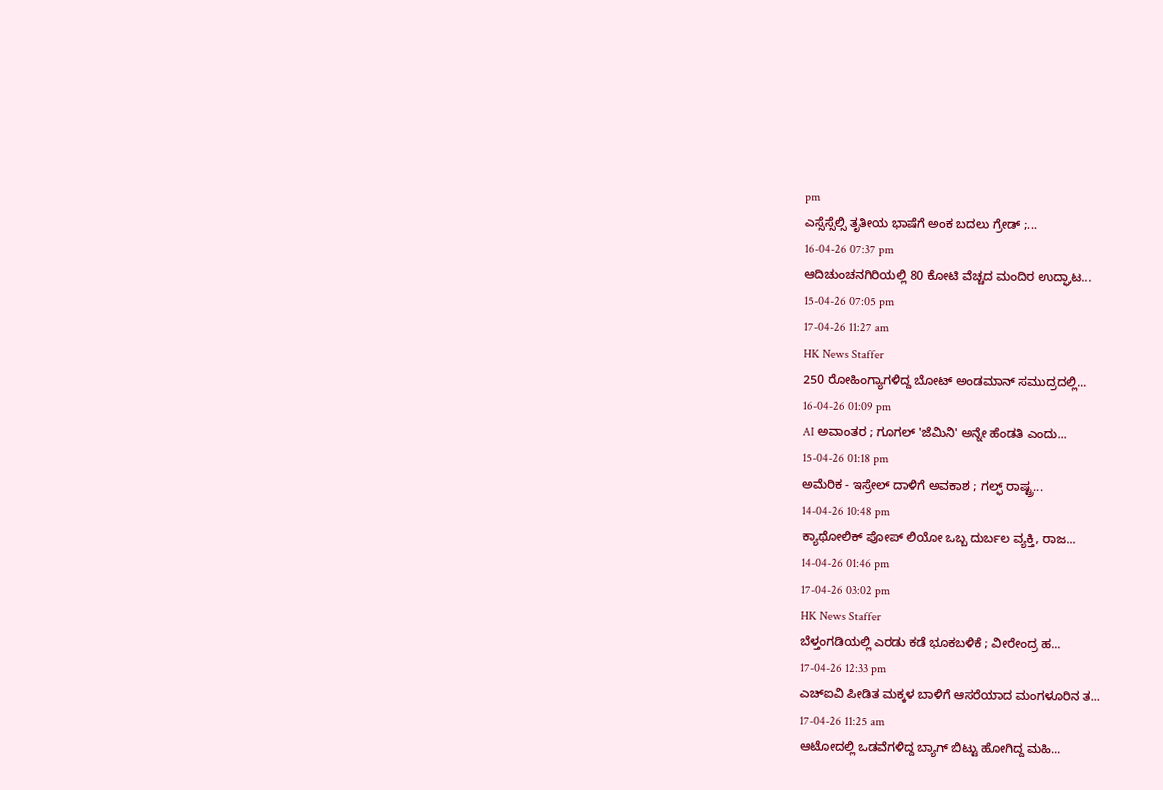pm
ಎಸ್ಸೆಸ್ಸೆಲ್ಸಿ ತೃತೀಯ ಭಾಷೆಗೆ ಅಂಕ ಬದಲು ಗ್ರೇಡ್ ;...
16-04-26 07:37 pm
ಆದಿಚುಂಚನಗಿರಿಯಲ್ಲಿ 80 ಕೋಟಿ ವೆಚ್ಚದ ಮಂದಿರ ಉದ್ಘಾಟ...
15-04-26 07:05 pm
17-04-26 11:27 am
HK News Staffer
250 ರೋಹಿಂಗ್ಯಾಗಳಿದ್ದ ಬೋಟ್ ಅಂಡಮಾನ್ ಸಮುದ್ರದಲ್ಲಿ...
16-04-26 01:09 pm
AI ಅವಾಂತರ ; ಗೂಗಲ್ 'ಜೆಮಿನಿ' ಅನ್ನೇ ಹೆಂಡತಿ ಎಂದು...
15-04-26 01:18 pm
ಅಮೆರಿಕ - ಇಸ್ರೇಲ್ ದಾಳಿಗೆ ಅವಕಾಶ ; ಗಲ್ಫ್ ರಾಷ್ಟ್ರ...
14-04-26 10:48 pm
ಕ್ಯಾಥೋಲಿಕ್ ಪೋಪ್ ಲಿಯೋ ಒಬ್ಬ ದುರ್ಬಲ ವ್ಯಕ್ತಿ, ರಾಜ...
14-04-26 01:46 pm
17-04-26 03:02 pm
HK News Staffer
ಬೆಳ್ತಂಗಡಿಯಲ್ಲಿ ಎರಡು ಕಡೆ ಭೂಕಬಳಿಕೆ ; ವೀರೇಂದ್ರ ಹ...
17-04-26 12:33 pm
ಎಚ್ಐವಿ ಪೀಡಿತ ಮಕ್ಕಳ ಬಾಳಿಗೆ ಆಸರೆಯಾದ ಮಂಗಳೂರಿನ ತ...
17-04-26 11:25 am
ಆಟೋದಲ್ಲಿ ಒಡವೆಗಳಿದ್ದ ಬ್ಯಾಗ್ ಬಿಟ್ಟು ಹೋಗಿದ್ದ ಮಹಿ...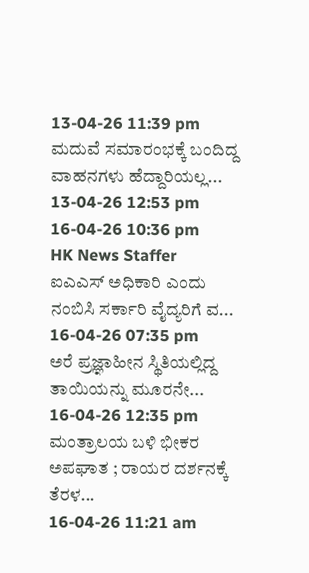13-04-26 11:39 pm
ಮದುವೆ ಸಮಾರಂಭಕ್ಕೆ ಬಂದಿದ್ದ ವಾಹನಗಳು ಹೆದ್ದಾರಿಯಲ್ಲ...
13-04-26 12:53 pm
16-04-26 10:36 pm
HK News Staffer
ಐಎಎಸ್ ಅಧಿಕಾರಿ ಎಂದು ನಂಬಿಸಿ ಸರ್ಕಾರಿ ವೈದ್ಯರಿಗೆ ವ...
16-04-26 07:35 pm
ಅರೆ ಪ್ರಜ್ಞಾಹೀನ ಸ್ಥಿತಿಯಲ್ಲಿದ್ದ ತಾಯಿಯನ್ನು ಮೂರನೇ...
16-04-26 12:35 pm
ಮಂತ್ರಾಲಯ ಬಳಿ ಭೀಕರ ಅಪಘಾತ ; ರಾಯರ ದರ್ಶನಕ್ಕೆ ತೆರಳ...
16-04-26 11:21 am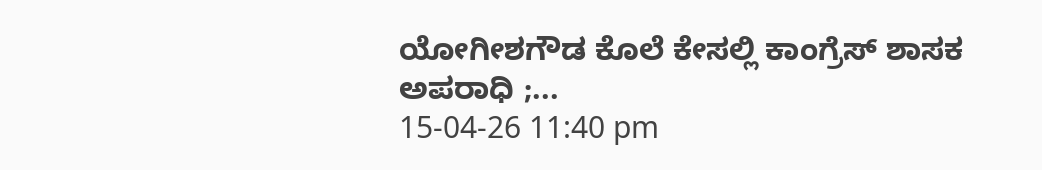ಯೋಗೀಶಗೌಡ ಕೊಲೆ ಕೇಸಲ್ಲಿ ಕಾಂಗ್ರೆಸ್ ಶಾಸಕ ಅಪರಾಧಿ ;...
15-04-26 11:40 pm